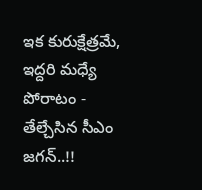ఇక కురుక్షేత్రమే, ఇద్దరి మధ్యే పోరాటం - తేల్చేసిన సీఎం జగన్..!!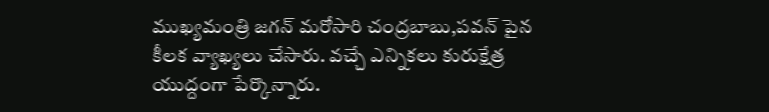ముఖ్యమంత్రి జగన్ మరోసారి చంద్రబాబు,పవన్ పైన కీలక వ్యాఖ్యలు చేసారు. వచ్చే ఎన్నికలు కురుక్షేత్ర యుద్దంగా పేర్కొన్నారు.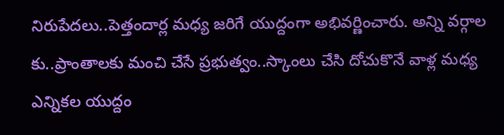నిరుపేదలు..పెత్తందార్ల మధ్య జరిగే యుద్దంగా అభివర్ణించారు. అన్ని వర్గాల కు..ప్రాంతాలకు మంచి చేసే ప్రభుత్వం..స్కాంలు చేసి దోచుకొనే వాళ్ల మధ్య ఎన్నికల యుద్దం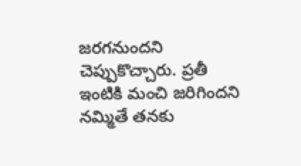జరగనుందని చెప్పుకొచ్చారు. ప్రతీ ఇంటికి మంచి జరిగిందని నమ్మితే తనకు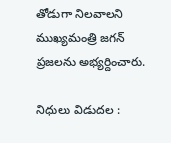తోడుగా నిలవాలని ముఖ్యమంత్రి జగన్ ప్రజలను అభ్యర్దించారు.

నిధులు విడుదల :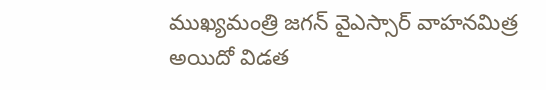ముఖ్యమంత్రి జగన్ వైఎస్సార్ వాహనమిత్ర అయిదో విడత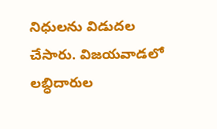నిధులను విడుదల చేసారు. విజయవాడలో లబ్ధిదారుల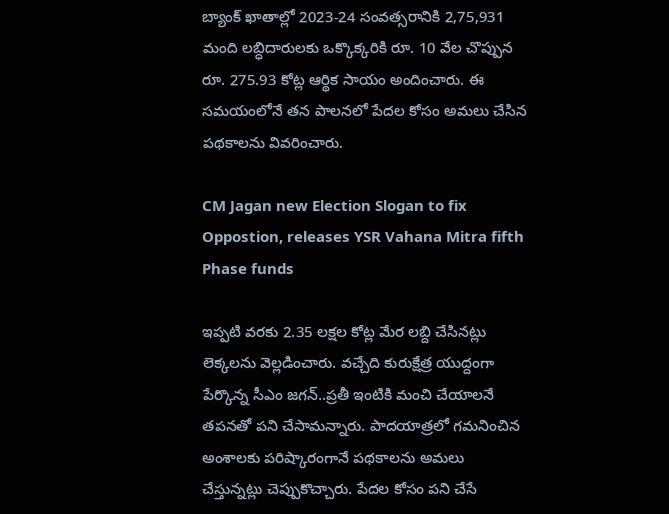బ్యాంక్‌ ఖాతాల్లో 2023-24 సంవత్సరానికి 2,75,931 మంది లబ్ధిదారులకు ఒక్కొక్కరికి రూ. 10 వేల చొప్పున రూ. 275.93 కోట్ల ఆర్థిక సాయం అందించారు. ఈ సమయంలోనే తన పాలనలో పేదల కోసం అమలు చేసిన పథకాలను వివరించారు.

CM Jagan new Election Slogan to fix Oppostion, releases YSR Vahana Mitra fifth Phase funds

ఇప్పటి వరకు 2.35 లక్షల కోట్ల మేర లబ్ది చేసినట్లు లెక్కలను వెల్లడించారు. వచ్చేది కురుక్షేత్ర యుద్దంగా పేర్కొన్న సీఎం జగన్..ప్రతీ ఇంటికి మంచి చేయాలనే తపనతో పని చేసామన్నారు. పాదయాత్రలో గమనించిన అంశాలకు పరిష్కారంగానే పథకాలను అమలు చేస్తున్నట్లు చెప్పుకొచ్చారు. పేదల కోసం పని చేసే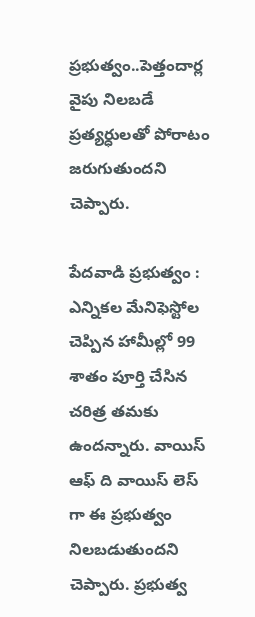ప్రభుత్వం..పెత్తందార్ల వైపు నిలబడే ప్రత్యర్ధులతో పోరాటం జరుగుతుందని చెప్పారు.

పేదవాడి ప్రభుత్వం : ఎన్నికల మేనిఫెస్టోల చెప్పిన హామీల్లో 99 శాతం పూర్తి చేసిన చరిత్ర తమకు ఉందన్నారు. వాయిస్ ఆఫ్ ది వాయిస్ లెస్ గా ఈ ప్రభుత్వం నిలబడుతుందని చెప్పారు. ప్రభుత్వ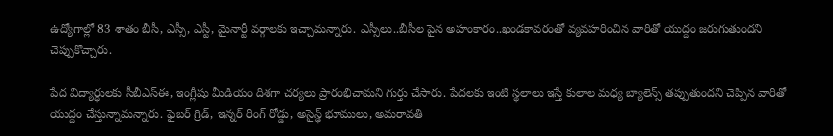ఉద్యోగాల్లో 83 శాతం బీసీ, ఎస్సీ, ఎస్టీ, మైనార్టీ వర్గాలకు ఇచ్చామన్నారు. ఎస్సీలు..బీసీల పైన అహంకారం..ఖండకావరంతో వ్యవహరించిన వారితో యుద్దం జరుగుతుందని చెప్పుకొచ్చారు.

పేద విద్యార్ధులకు సీబీఎస్ఈ, ఇంగ్లీషు మీడియం దిశగా చర్యలు ప్రారంభిచామని గుర్తు చేసారు. పేదలకు ఇంటి స్థలాలు ఇస్తే కులాల మధ్య బ్యాలెన్స్ తప్పుతుందని చెప్పిన వారితో యుద్దం చేస్తున్నామన్నారు. ఫైబర్ గ్రిడ్, ఇన్నర్ రింగ్ రోడ్డు, అసైన్ఢ్ భూములు, అమరావతి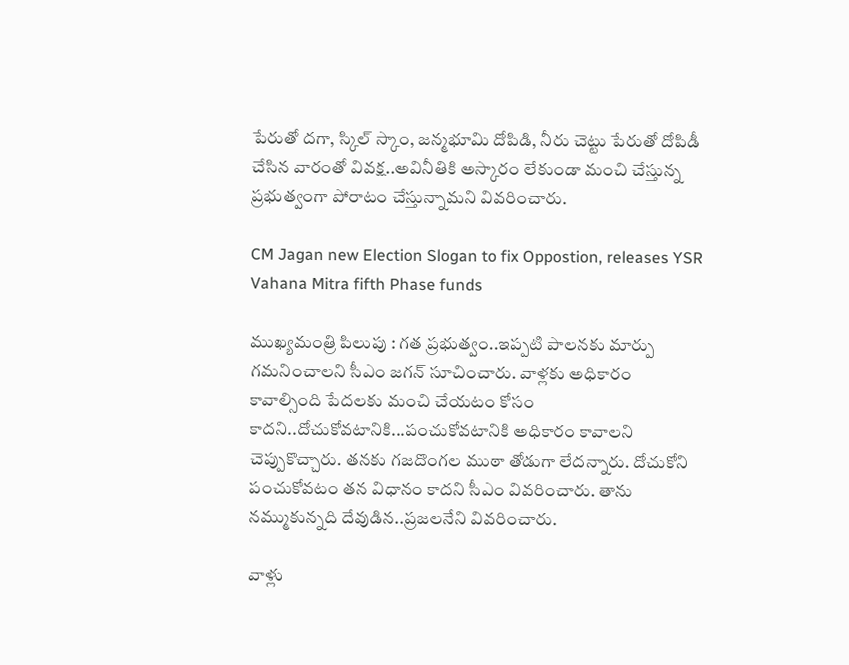పేరుతో దగా, స్కిల్ స్కాం, జన్మభూమి దోపిడి, నీరు చెట్టు పేరుతో దోపిడీ చేసిన వారంతో వివక్ష..అవినీతికి అస్కారం లేకుండా మంచి చేస్తున్న ప్రభుత్వంగా పోరాటం చేస్తున్నామని వివరించారు.

CM Jagan new Election Slogan to fix Oppostion, releases YSR Vahana Mitra fifth Phase funds

ముఖ్యమంత్రి పిలుపు : గత ప్రభుత్వం..ఇప్పటి పాలనకు మార్పు గమనించాలని సీఎం జగన్ సూచించారు. వాళ్లకు అధికారం కావాల్సింది పేదలకు మంచి చేయటం కోసం కాదని..దోచుకోవటానికి...పంచుకోవటానికి అధికారం కావాలని చెప్పుకొచ్చారు. తనకు గజదొంగల ముఠా తోడుగా లేదన్నారు. దోచుకోని పంచుకోవటం తన విధానం కాదని సీఎం వివరించారు. తాను నమ్ముకున్నది దేవుడిన..ప్రజలనేని వివరించారు.

వాళ్లు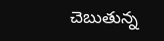చెబుతున్న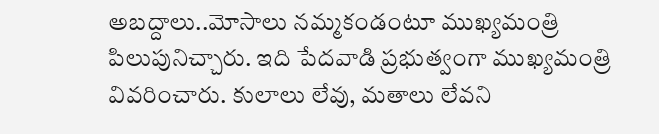అబద్దాలు..మోసాలు నమ్మకండంటూ ముఖ్యమంత్రి పిలుపునిచ్చారు. ఇది పేదవాడి ప్రభుత్వంగా ముఖ్యమంత్రి వివరించారు. కులాలు లేవు, మతాలు లేవని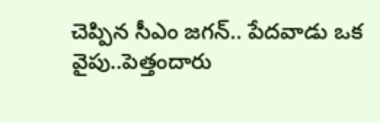చెప్పిన సీఎం జగన్.. పేదవాడు ఒక వైపు..పెత్తందారు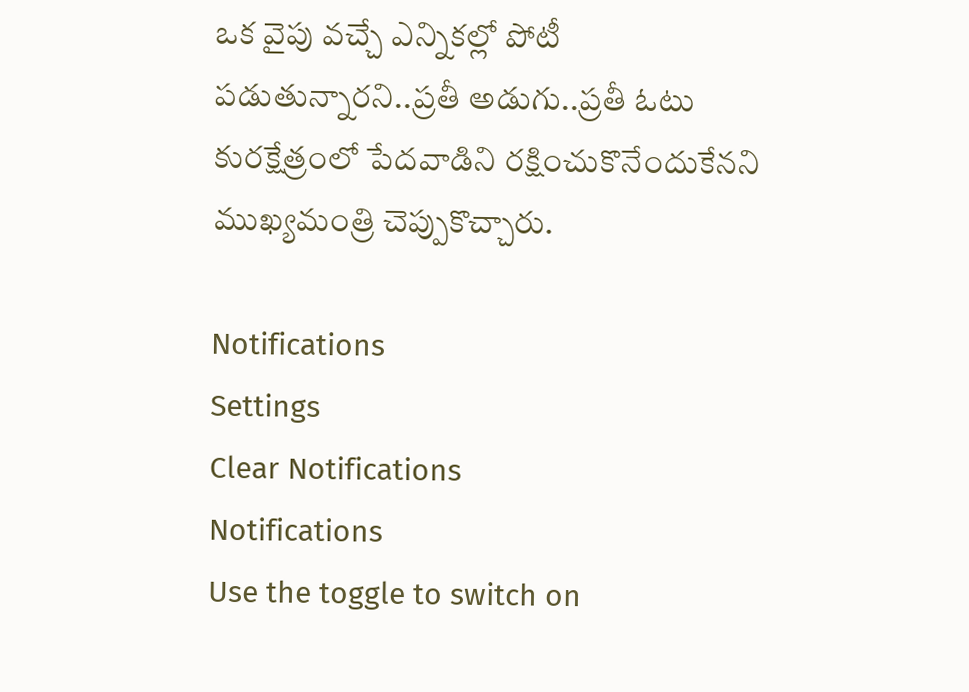ఒక వైపు వచ్చే ఎన్నికల్లో పోటీ పడుతున్నారని..ప్రతీ అడుగు..ప్రతీ ఓటు కురక్షేత్రంలో పేదవాడిని రక్షించుకొనేందుకేనని ముఖ్యమంత్రి చెప్పుకొచ్చారు.

Notifications
Settings
Clear Notifications
Notifications
Use the toggle to switch on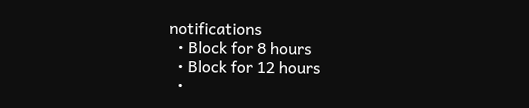notifications
  • Block for 8 hours
  • Block for 12 hours
  •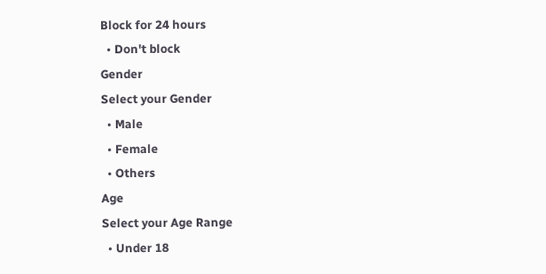Block for 24 hours
  • Don't block
Gender
Select your Gender
  • Male
  • Female
  • Others
Age
Select your Age Range
  • Under 18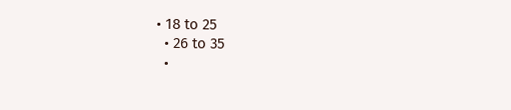• 18 to 25
  • 26 to 35
  •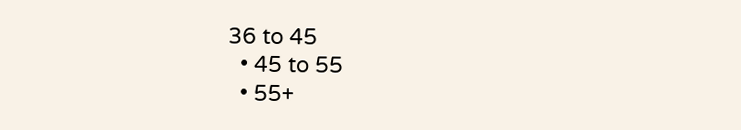36 to 45
  • 45 to 55
  • 55+